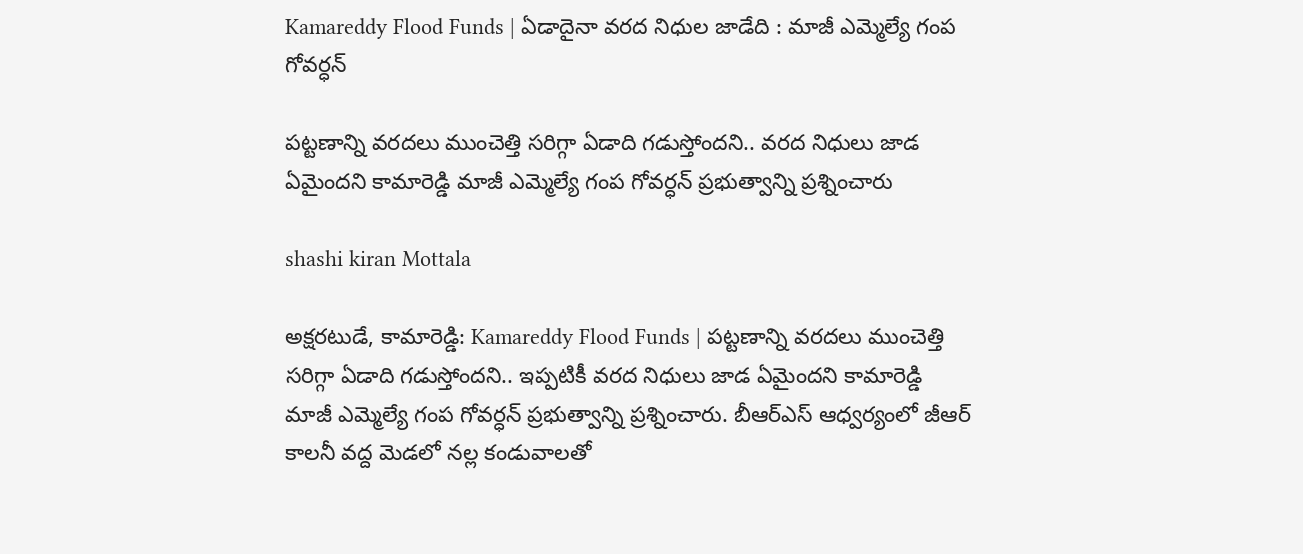Kamareddy Flood Funds | ఏడాదైనా వరద నిధుల జాడేది : మాజీ ఎమ్మెల్యే గంప గోవర్ధన్

పట్టణాన్ని వరదలు ముంచెత్తి సరిగ్గా ఏడాది గడుస్తోందని.. వరద నిధులు జాడ ఏమైందని కామారెడ్డి మాజీ ఎమ్మెల్యే గంప గోవర్ధన్ ప్రభుత్వాన్ని ప్రశ్నించారు

shashi kiran Mottala

అక్షరటుడే, కామారెడ్డి: Kamareddy Flood Funds | పట్టణాన్ని వరదలు ముంచెత్తి సరిగ్గా ఏడాది గడుస్తోందని.. ఇప్పటికీ వరద నిధులు జాడ ఏమైందని కామారెడ్డి మాజీ ఎమ్మెల్యే గంప గోవర్ధన్ ప్రభుత్వాన్ని ప్రశ్నించారు. బీఆర్ఎస్ ఆధ్వర్యంలో జీఆర్ కాలనీ వద్ద మెడలో నల్ల కండువాలతో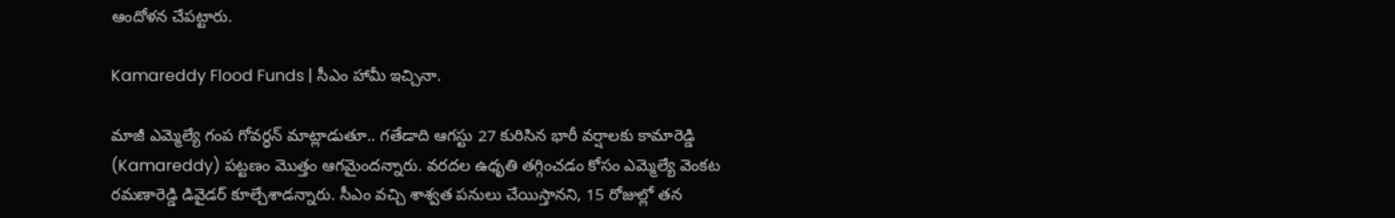ఆందోళన చేపట్టారు.

Kamareddy Flood Funds | సీఎం హామీ ఇచ్చినా.

మాజీ ఎమ్మెల్యే గంప గోవర్ధన్ మాట్లాడుతూ.. గతేడాది ఆగస్టు 27 కురిసిన భారీ వర్షాలకు కామారెడ్డి (Kamareddy) పట్టణం మొత్తం ఆగమైందన్నారు. వరదల ఉధృతి తగ్గించడం కోసం ఎమ్మెల్యే వెంకట రమణారెడ్డి డివైడర్ కూల్చేశాడన్నారు. సీఎం వచ్చి శాశ్వత పనులు చేయిస్తానని, 15 రోజుల్లో తన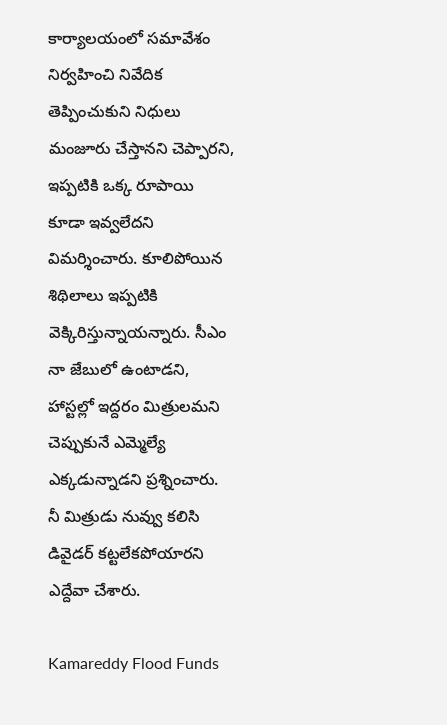కార్యాలయంలో సమావేశం నిర్వహించి నివేదిక తెప్పించుకుని నిధులు మంజూరు చేస్తానని చెప్పారని, ఇప్పటికి ఒక్క రూపాయి కూడా ఇవ్వలేదని విమర్శించారు. కూలిపోయిన శిథిలాలు ఇప్పటికి వెక్కిరిస్తున్నాయన్నారు. సీఎం నా జేబులో ఉంటాడని, హాస్టల్లో ఇద్దరం మిత్రులమని చెప్పుకునే ఎమ్మెల్యే ఎక్కడున్నాడని ప్రశ్నించారు. నీ మిత్రుడు నువ్వు కలిసి డివైడర్ కట్టలేకపోయారని ఎద్దేవా చేశారు.

Kamareddy Flood Funds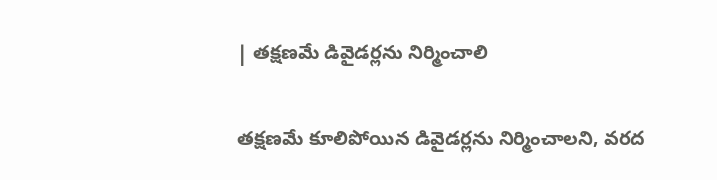| తక్షణమే డివైడర్లను నిర్మించాలి

తక్షణమే కూలిపోయిన డివైడర్లను నిర్మించాలని, వరద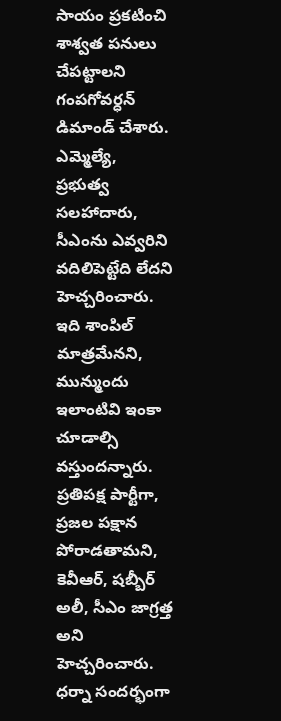సాయం ప్రకటించి శాశ్వత పనులు చేపట్టాలని గంపగోవర్ధన్ డిమాండ్ చేశారు. ఎమ్మెల్యే, ప్రభుత్వ సలహాదారు, సీఎంను ఎవ్వరిని వదిలిపెట్టేది లేదని హెచ్చరించారు. ఇది శాంపిల్ మాత్రమేనని, మున్ముందు ఇలాంటివి ఇంకా చూడాల్సి వస్తుందన్నారు. ప్రతిపక్ష పార్టీగా, ప్రజల పక్షాన పోరాడతామని, కెవీఆర్, షబ్బీర్ అలీ, సీఎం జాగ్రత్త అని హెచ్చరించారు. ధర్నా సందర్భంగా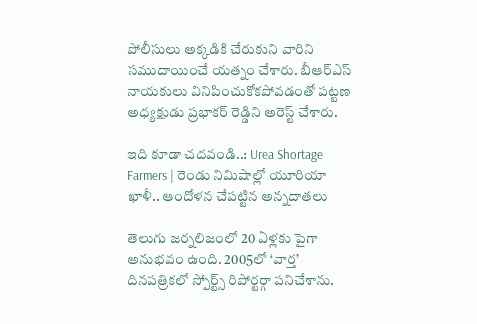పోలీసులు అక్కడికి చేరుకుని వారిని సముదాయించే యత్నం చేశారు. బీఆర్ఎస్ నాయకులు వినిపించుకోకపోవడంతో పట్టణ అధ్యక్షుడు ప్రభాకర్ రెడ్డిని అరెస్ట్ చేశారు.

ఇది కూడా చదవండి..: Urea Shortage Farmers | రెండు నిమిషాల్లో యూరియా ఖాళీ.. ఆందోళన చేపట్టిన అన్నదాతలు

తెలుగు జర్నలిజంలో 20 ఏళ్లకు పైగా అనుభవం ఉంది. 2005లో ‘వార్త’ దినపత్రికలో స్పోర్ట్స్ రిపోర్టర్గా పనిచేశాను.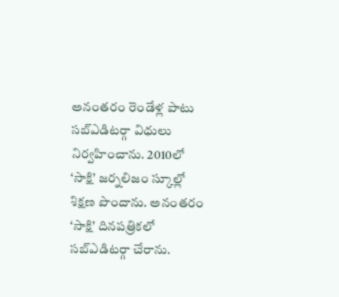అనంతరం రెండేళ్ల పాటు సబ్ఎడిటర్గా విధులు నిర్వహించాను. 2010లో ‘సాక్షి’ జర్నలిజం స్కూల్లో శిక్షణ పొందాను. అనంతరం ‘సాక్షి’ దినపత్రికలో సబ్ఎడిటర్గా చేరాను.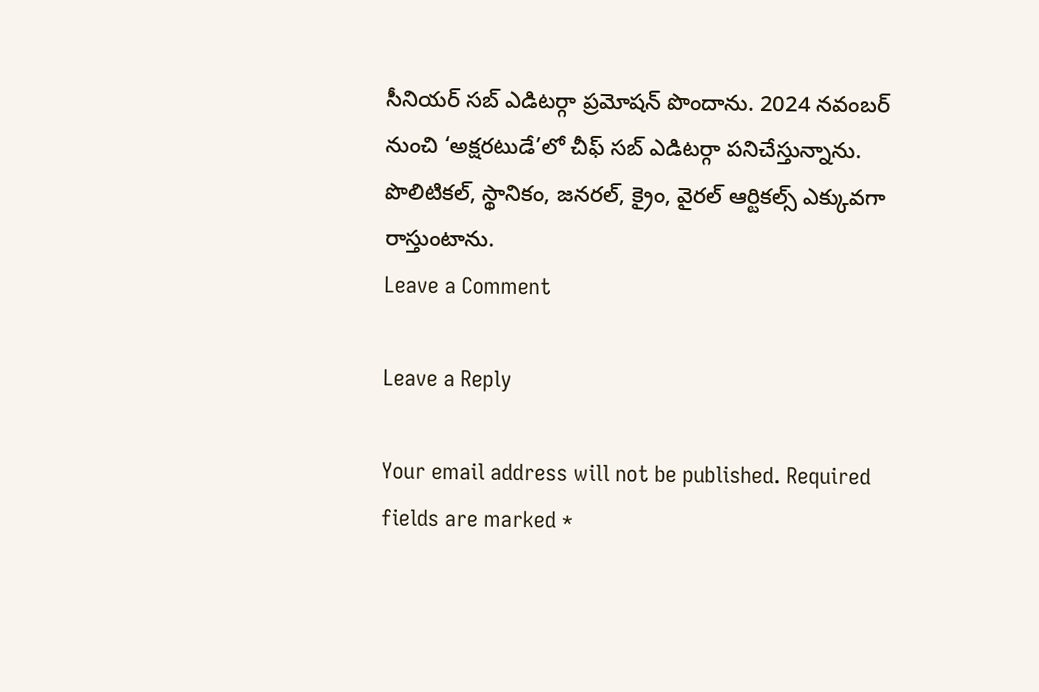సీనియర్ సబ్ ఎడిటర్గా ప్రమోషన్ పొందాను. 2024 నవంబర్ నుంచి ‘అక్షరటుడే’లో చీఫ్ సబ్ ఎడిటర్గా పనిచేస్తున్నాను. పొలిటికల్, స్థానికం, జనరల్, క్రైం, వైరల్ ఆర్టికల్స్ ఎక్కువగా రాస్తుంటాను.
Leave a Comment

Leave a Reply

Your email address will not be published. Required fields are marked *